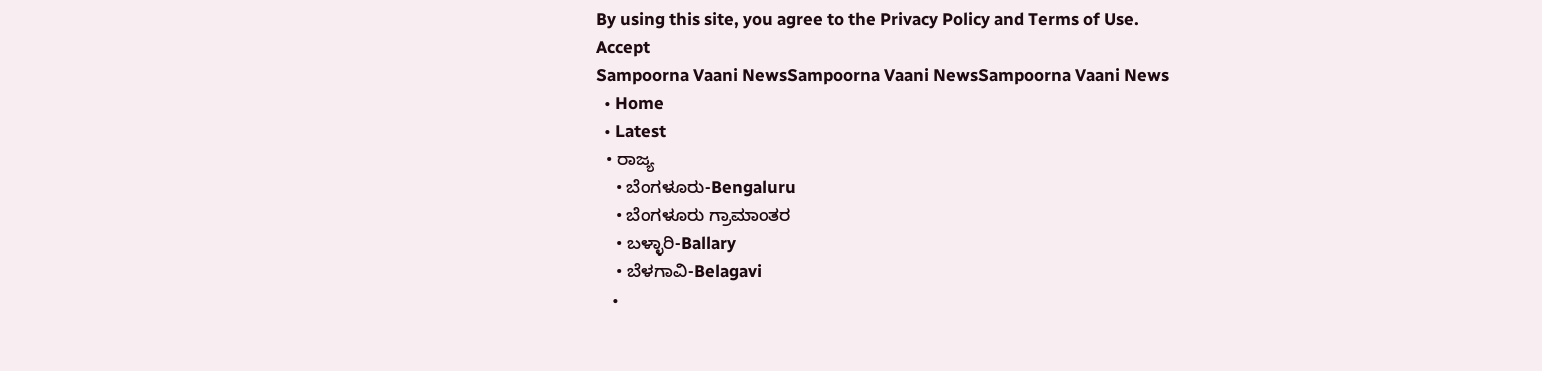By using this site, you agree to the Privacy Policy and Terms of Use.
Accept
Sampoorna Vaani NewsSampoorna Vaani NewsSampoorna Vaani News
  • Home
  • Latest
  • ರಾಜ್ಯ
    • ಬೆಂಗಳೂರು-Bengaluru
    • ಬೆಂಗಳೂರು ಗ್ರಾಮಾಂತರ
    • ಬಳ್ಳಾರಿ-Ballary
    • ಬೆಳಗಾವಿ-Belagavi
    •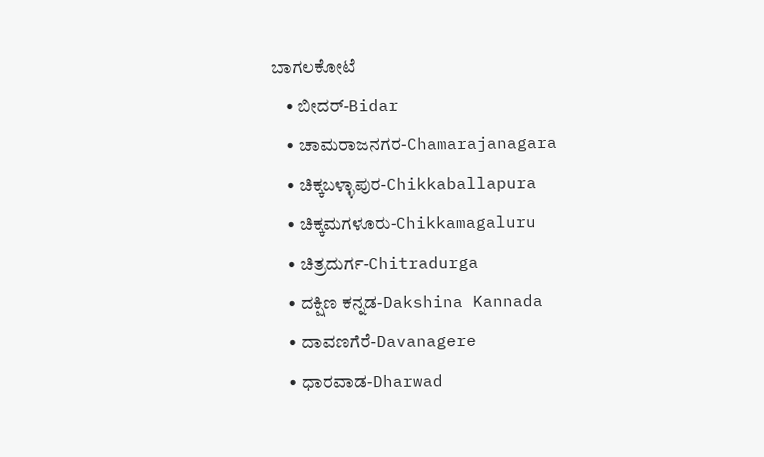ಬಾಗಲಕೋಟೆ
    • ಬೀದರ್-Bidar
    • ಚಾಮರಾಜನಗರ-Chamarajanagara
    • ಚಿಕ್ಕಬಳ್ಳಾಪುರ-Chikkaballapura
    • ಚಿಕ್ಕಮಗಳೂರು-Chikkamagaluru
    • ಚಿತ್ರದುರ್ಗ-Chitradurga
    • ದಕ್ಷಿಣ ಕನ್ನಡ-Dakshina Kannada
    • ದಾವಣಗೆರೆ-Davanagere
    • ಧಾರವಾಡ-Dharwad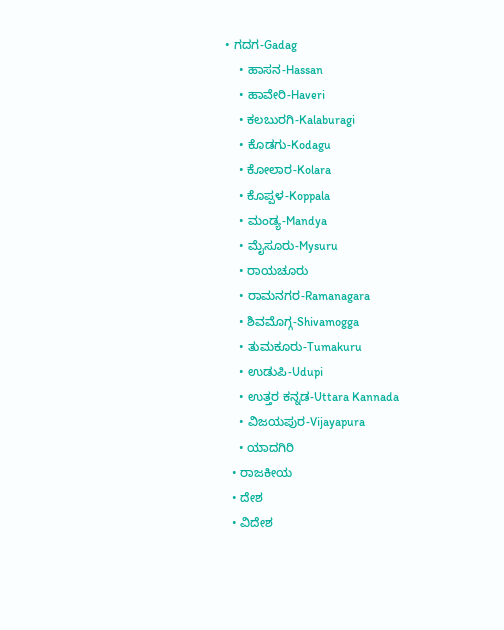• ಗದಗ-Gadag
    • ಹಾಸನ-Hassan
    • ಹಾವೇರಿ-Haveri
    • ಕಲಬುರಗಿ-Kalaburagi
    • ಕೊಡಗು-Kodagu
    • ಕೋಲಾರ-Kolara
    • ಕೊಪ್ಪಳ-Koppala
    • ಮಂಡ್ಯ-Mandya
    • ಮೈಸೂರು-Mysuru
    • ರಾಯಚೂರು
    • ರಾಮನಗರ-Ramanagara
    • ಶಿವಮೊಗ್ಗ-Shivamogga
    • ತುಮಕೂರು-Tumakuru
    • ಉಡುಪಿ-Udupi
    • ಉತ್ತರ ಕನ್ನಡ-Uttara Kannada
    • ವಿಜಯಪುರ-Vijayapura
    • ಯಾದಗಿರಿ
  • ರಾಜಕೀಯ
  • ದೇಶ
  • ವಿದೇಶ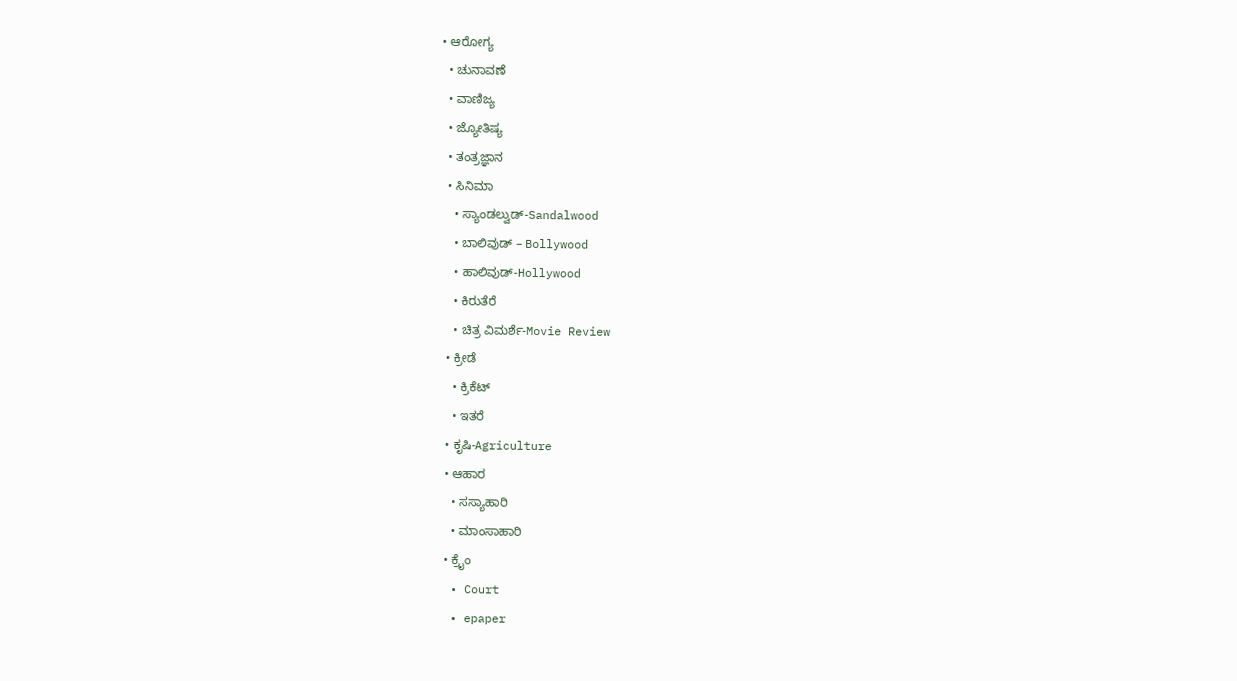• ಆರೋಗ್ಯ
  • ಚುನಾವಣೆ
  • ವಾಣಿಜ್ಯ
  • ಜ್ಯೋತಿಷ್ಯ
  • ತಂತ್ರಜ್ಞಾನ
  • ಸಿನಿಮಾ
    • ಸ್ಯಾಂಡಲ್ವುಡ್-Sandalwood
    • ಬಾಲಿವುಡ್ – Bollywood
    • ಹಾಲಿವುಡ್-Hollywood
    • ಕಿರುತೆರೆ
    • ಚಿತ್ರ ವಿಮರ್ಶೆ-Movie Review
  • ಕ್ರೀಡೆ
    • ಕ್ರಿಕೆಟ್
    • ಇತರೆ
  • ಕೃಷಿ-Agriculture
  • ಆಹಾರ
    • ಸಸ್ಯಾಹಾರಿ
    • ಮಾಂಸಾಹಾರಿ
  • ಕ್ರೈಂ
  • Court
  • epaper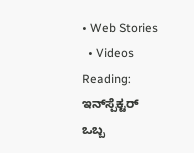• Web Stories
  • Videos
Reading: ಇನ್‌ಸ್ಪೆಕ್ಟರ್‌ ಒಬ್ಬ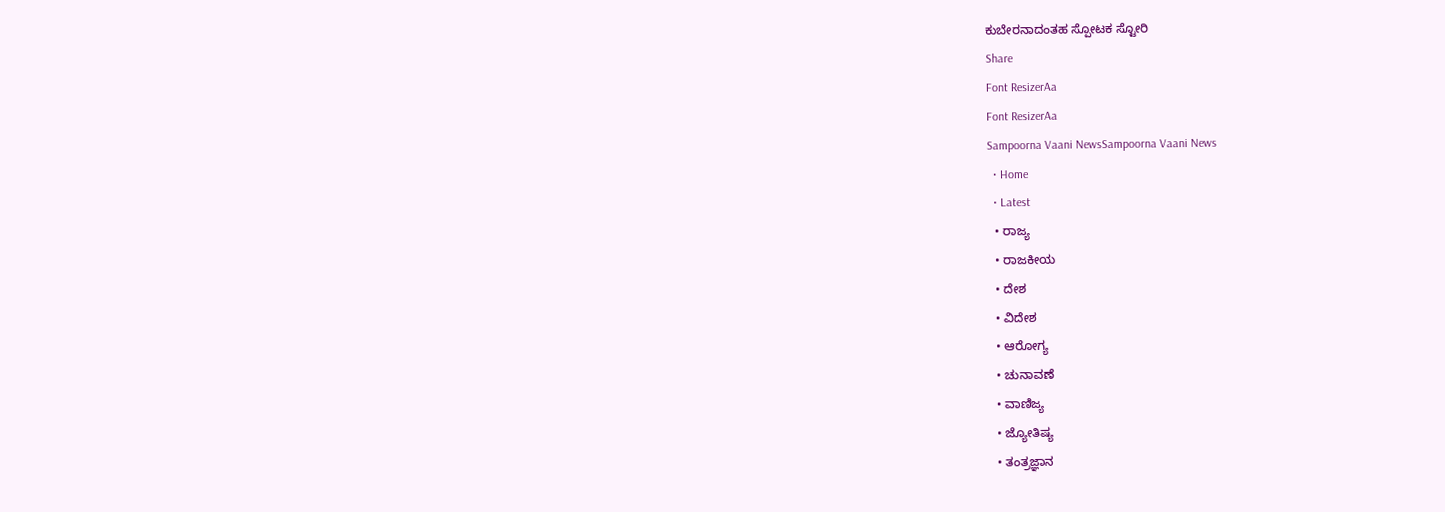ಕುಬೇರನಾದಂತಹ ಸ್ಪೋಟಕ ಸ್ಟೋರಿ
Share
Font ResizerAa
Font ResizerAa
Sampoorna Vaani NewsSampoorna Vaani News
  • Home
  • Latest
  • ರಾಜ್ಯ
  • ರಾಜಕೀಯ
  • ದೇಶ
  • ವಿದೇಶ
  • ಆರೋಗ್ಯ
  • ಚುನಾವಣೆ
  • ವಾಣಿಜ್ಯ
  • ಜ್ಯೋತಿಷ್ಯ
  • ತಂತ್ರಜ್ಞಾನ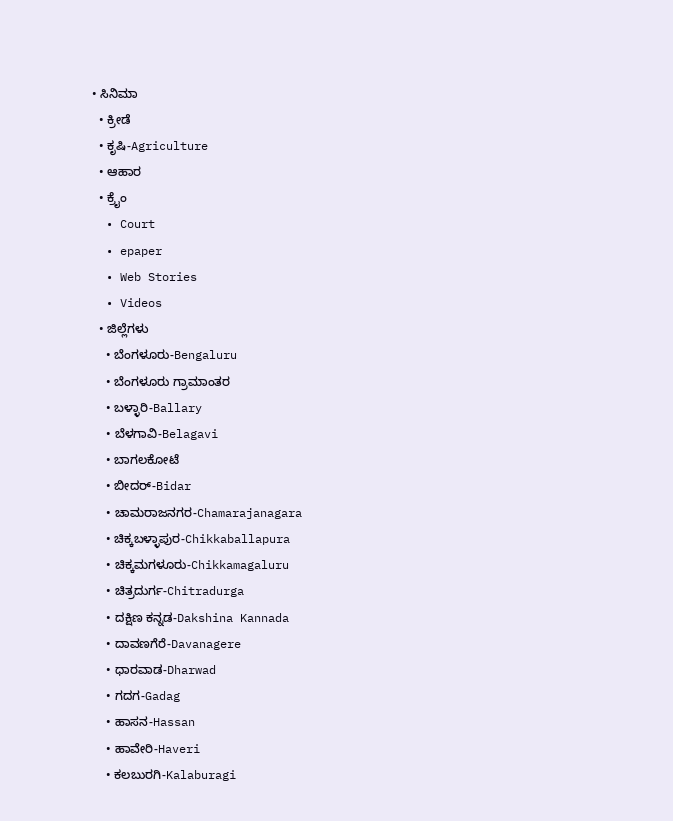• ಸಿನಿಮಾ
  • ಕ್ರೀಡೆ
  • ಕೃಷಿ-Agriculture
  • ಆಹಾರ
  • ಕ್ರೈಂ
  • Court
  • epaper
  • Web Stories
  • Videos
  • ಜಿಲ್ಲೆಗಳು
    • ಬೆಂಗಳೂರು-Bengaluru
    • ಬೆಂಗಳೂರು ಗ್ರಾಮಾಂತರ
    • ಬಳ್ಳಾರಿ-Ballary
    • ಬೆಳಗಾವಿ-Belagavi
    • ಬಾಗಲಕೋಟೆ
    • ಬೀದರ್-Bidar
    • ಚಾಮರಾಜನಗರ-Chamarajanagara
    • ಚಿಕ್ಕಬಳ್ಳಾಪುರ-Chikkaballapura
    • ಚಿಕ್ಕಮಗಳೂರು-Chikkamagaluru
    • ಚಿತ್ರದುರ್ಗ-Chitradurga
    • ದಕ್ಷಿಣ ಕನ್ನಡ-Dakshina Kannada
    • ದಾವಣಗೆರೆ-Davanagere
    • ಧಾರವಾಡ-Dharwad
    • ಗದಗ-Gadag
    • ಹಾಸನ-Hassan
    • ಹಾವೇರಿ-Haveri
    • ಕಲಬುರಗಿ-Kalaburagi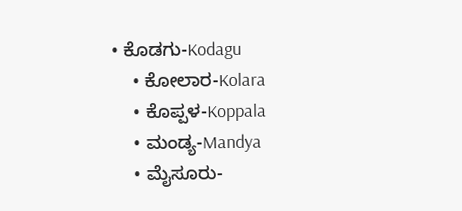• ಕೊಡಗು-Kodagu
    • ಕೋಲಾರ-Kolara
    • ಕೊಪ್ಪಳ-Koppala
    • ಮಂಡ್ಯ-Mandya
    • ಮೈಸೂರು-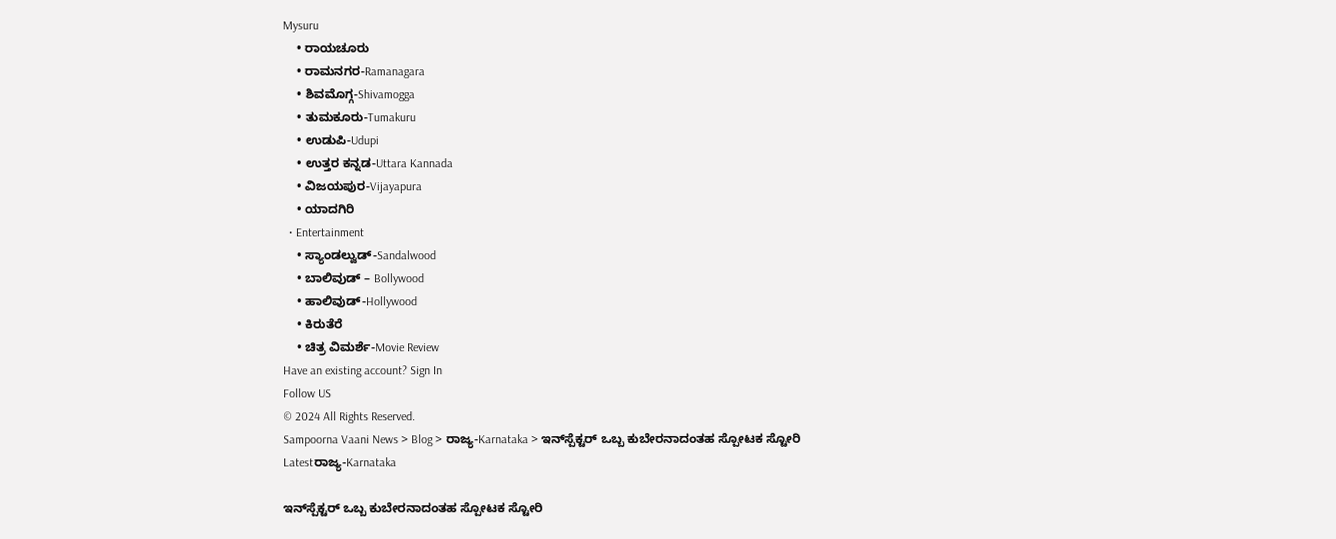Mysuru
    • ರಾಯಚೂರು
    • ರಾಮನಗರ-Ramanagara
    • ಶಿವಮೊಗ್ಗ-Shivamogga
    • ತುಮಕೂರು-Tumakuru
    • ಉಡುಪಿ-Udupi
    • ಉತ್ತರ ಕನ್ನಡ-Uttara Kannada
    • ವಿಜಯಪುರ-Vijayapura
    • ಯಾದಗಿರಿ
  • Entertainment
    • ಸ್ಯಾಂಡಲ್ವುಡ್-Sandalwood
    • ಬಾಲಿವುಡ್ – Bollywood
    • ಹಾಲಿವುಡ್-Hollywood
    • ಕಿರುತೆರೆ
    • ಚಿತ್ರ ವಿಮರ್ಶೆ-Movie Review
Have an existing account? Sign In
Follow US
© 2024 All Rights Reserved.
Sampoorna Vaani News > Blog > ರಾಜ್ಯ-Karnataka > ಇನ್‌ಸ್ಪೆಕ್ಟರ್‌ ಒಬ್ಬ ಕುಬೇರನಾದಂತಹ ಸ್ಪೋಟಕ ಸ್ಟೋರಿ
Latestರಾಜ್ಯ-Karnataka

ಇನ್‌ಸ್ಪೆಕ್ಟರ್‌ ಒಬ್ಬ ಕುಬೇರನಾದಂತಹ ಸ್ಪೋಟಕ ಸ್ಟೋರಿ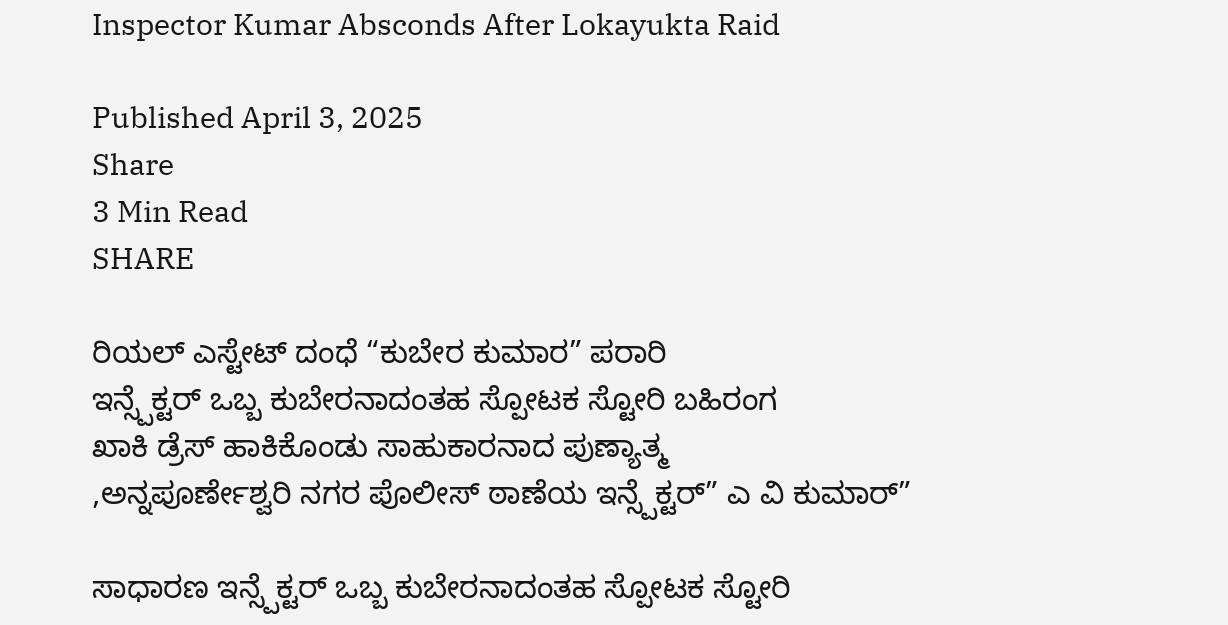Inspector Kumar Absconds After Lokayukta Raid

Published April 3, 2025
Share
3 Min Read
SHARE

ರಿಯಲ್ ಎಸ್ಟೇಟ್ ದಂಧೆ “ಕುಬೇರ ಕುಮಾರ” ಪರಾರಿ
ಇನ್ಸ್ಪೆಕ್ಟರ್ ಒಬ್ಬ ಕುಬೇರನಾದಂತಹ ಸ್ಪೋಟಕ ಸ್ಟೋರಿ ಬಹಿರಂಗ
ಖಾಕಿ ಡ್ರೆಸ್ ಹಾಕಿಕೊಂಡು ಸಾಹುಕಾರನಾದ ಪುಣ್ಯಾತ್ಮ
,ಅನ್ನಪೂರ್ಣೇಶ್ವರಿ ನಗರ ಪೊಲೀಸ್ ಠಾಣೆಯ ಇನ್ಸ್ಪೆಕ್ಟರ್” ಎ ವಿ ಕುಮಾರ್”

ಸಾಧಾರಣ ಇನ್ಸ್ಪೆಕ್ಟರ್ ಒಬ್ಬ ಕುಬೇರನಾದಂತಹ ಸ್ಪೋಟಕ ಸ್ಟೋರಿ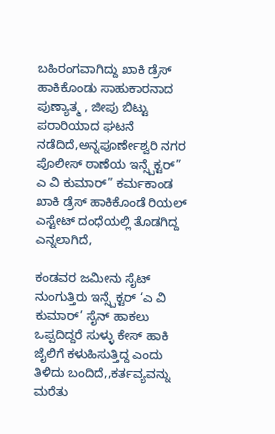ಬಹಿರಂಗವಾಗಿದ್ದು ಖಾಕಿ ಡ್ರೆಸ್ ಹಾಕಿಕೊಂಡು ಸಾಹುಕಾರನಾದ ಪುಣ್ಯಾತ್ಮ , ಜೀಪು ಬಿಟ್ಟು ಪರಾರಿಯಾದ ಘಟನೆ ನಡೆದಿದೆ,ಅನ್ನಪೂರ್ಣೇಶ್ವರಿ ನಗರ ಪೊಲೀಸ್ ಠಾಣೆಯ ಇನ್ಸ್ಪೆಕ್ಟರ್” ಎ ವಿ ಕುಮಾರ್” ಕರ್ಮಕಾಂಡ ಖಾಕಿ ಡ್ರೆಸ್ ಹಾಕಿಕೊಂಡೆ ರಿಯಲ್ ಎಸ್ಟೇಟ್ ದಂಧೆಯಲ್ಲಿ ತೊಡಗಿದ್ದ ಎನ್ನಲಾಗಿದೆ,

ಕಂಡವರ ಜಮೀನು ಸೈಟ್ ನುಂಗುತ್ತಿರು ಇನ್ಸ್ಪೆಕ್ಟರ್ ‘ಎ ವಿ ಕುಮಾರ್’ ಸೈನ್ ಹಾಕಲು ಒಪ್ಪದಿದ್ದರೆ ಸುಳ್ಳು ಕೇಸ್ ಹಾಕಿ ಜೈಲಿಗೆ ಕಳುಹಿಸುತ್ತಿದ್ದ ಎಂದು ತಿಳಿದು ಬಂದಿದೆ,,ಕರ್ತವ್ಯವನ್ನು ಮರೆತು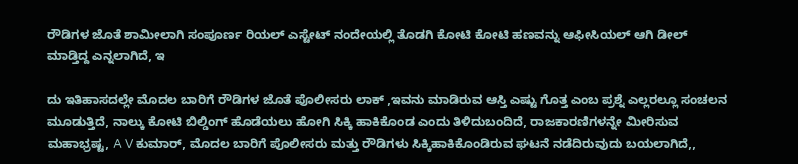ರೌಡಿಗಳ ಜೊತೆ ಶಾಮೀಲಾಗಿ ಸಂಪೂರ್ಣ ರಿಯಲ್ ಎಸ್ಟೇಟ್ ನಂದೇಯಲ್ಲಿ ತೊಡಗಿ ಕೋಟಿ ಕೋಟಿ ಹಣವನ್ನು ಆಫೀಸಿಯಲ್ ಆಗಿ ಡೀಲ್ ಮಾಡ್ತಿದ್ದ ಎನ್ನಲಾಗಿದೆ, ಇ

ದು ಇತಿಹಾಸದಲ್ಲೇ ಮೊದಲ ಬಾರಿಗೆ ರೌಡಿಗಳ ಜೊತೆ ಪೊಲೀಸರು ಲಾಕ್ ,ಇವನು ಮಾಡಿರುವ ಆಸ್ತಿ ಎಷ್ಟು ಗೊತ್ತ ಎಂಬ ಪ್ರಶ್ನೆ ಎಲ್ಲರಲ್ಲೂ ಸಂಚಲನ ಮೂಡುತ್ತಿದೆ, ನಾಲ್ಕು ಕೋಟಿ ಬಿಲ್ಡಿಂಗ್ ಹೊಡೆಯಲು ಹೋಗಿ ಸಿಕ್ಕಿ ಹಾಕಿಕೊಂಡ ಎಂದು ತಿಳಿದುಬಂದಿದೆ, ರಾಜಕಾರಣಿಗಳನ್ನೇ ಮೀರಿಸುವ ಮಹಾಭ್ರಷ್ಟ, A V ಕುಮಾರ್, ಮೊದಲ ಬಾರಿಗೆ ಪೊಲೀಸರು ಮತ್ತು ರೌಡಿಗಳು ಸಿಕ್ಕಿಹಾಕಿಕೊಂಡಿರುವ ಘಟನೆ ನಡೆದಿರುವುದು ಬಯಲಾಗಿದೆ,,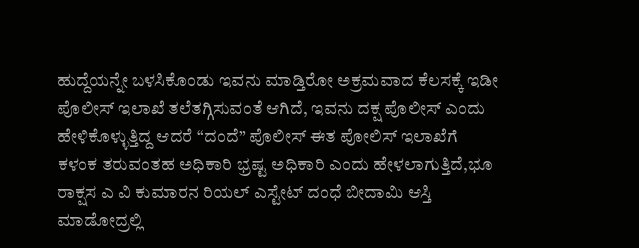ಹುದ್ದೆಯನ್ನೇ ಬಳಸಿಕೊಂಡು ಇವನು ಮಾಡ್ತಿರೋ ಅಕ್ರಮವಾದ ಕೆಲಸಕ್ಕೆ ಇಡೀ ಪೊಲೀಸ್ ಇಲಾಖೆ ತಲೆತಗ್ಗಿಸುವಂತೆ ಆಗಿದೆ, ಇವನು ದಕ್ಷ ಪೊಲೀಸ್ ಎಂದು ಹೇಳಿಕೊಳ್ಳುತ್ತಿದ್ದ ಆದರೆ “ದಂದೆ” ಪೊಲೀಸ್ ಈತ ಪೋಲಿಸ್ ಇಲಾಖೆಗೆ ಕಳಂಕ ತರುವಂತಹ ಅಧಿಕಾರಿ ಭ್ರಷ್ಟ ಅಧಿಕಾರಿ ಎಂದು ಹೇಳಲಾಗುತ್ತಿದೆ,ಭೂ ರಾಕ್ಷಸ ಎ ವಿ ಕುಮಾರನ ರಿಯಲ್ ಎಸ್ಟೇಟ್ ದಂಧೆ ಬೀದಾಮಿ ಆಸ್ತಿ ಮಾಡೋದ್ರಲ್ಲಿ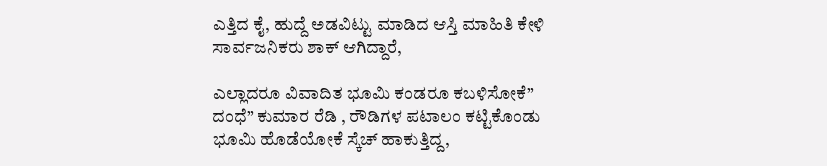ಎತ್ತಿದ ಕೈ, ಹುದ್ದೆ ಅಡವಿಟ್ಟು ಮಾಡಿದ ಆಸ್ತಿ ಮಾಹಿತಿ ಕೇಳಿ ಸಾರ್ವಜನಿಕರು ಶಾಕ್ ಆಗಿದ್ದಾರೆ,

ಎಲ್ಲಾದರೂ ವಿವಾದಿತ ಭೂಮಿ ಕಂಡರೂ ಕಬಳಿಸೋಕೆ” ದಂಧೆ” ಕುಮಾರ ರೆಡಿ , ರೌಡಿಗಳ ಪಟಾಲಂ ಕಟ್ಟಿಕೊಂಡು ಭೂಮಿ ಹೊಡೆಯೋಕೆ ಸ್ಕೆಚ್ ಹಾಕುತ್ತಿದ್ದ,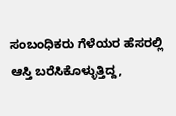ಸಂಬಂಧಿಕರು ಗೆಳೆಯರ ಹೆಸರಲ್ಲಿ ಆಸ್ತಿ ಬರೆಸಿಕೊಳ್ಳುತ್ತಿದ್ದ,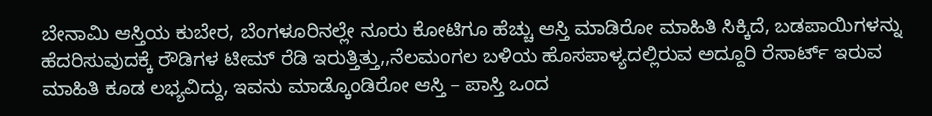ಬೇನಾಮಿ ಆಸ್ತಿಯ ಕುಬೇರ, ಬೆಂಗಳೂರಿನಲ್ಲೇ ನೂರು ಕೋಟಿಗೂ ಹೆಚ್ಚು ಆಸ್ತಿ ಮಾಡಿರೋ ಮಾಹಿತಿ ಸಿಕ್ಕಿದೆ, ಬಡಪಾಯಿಗಳನ್ನು ಹೆದರಿಸುವುದಕ್ಕೆ ರೌಡಿಗಳ ಟೀಮ್ ರೆಡಿ ಇರುತ್ತಿತ್ತು,,ನೆಲಮಂಗಲ ಬಳಿಯ ಹೊಸಪಾಳ್ಯದಲ್ಲಿರುವ ಅದ್ದೂರಿ ರೆಸಾರ್ಟ್ ಇರುವ ಮಾಹಿತಿ ಕೂಡ ಲಭ್ಯವಿದ್ದು, ಇವನು ಮಾಡ್ಕೊಂಡಿರೋ ಆಸ್ತಿ – ಪಾಸ್ತಿ ಒಂದ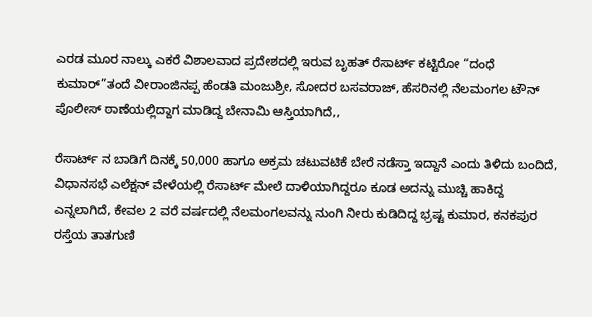ಎರಡ ಮೂರ ನಾಲ್ಕು ಎಕರೆ ವಿಶಾಲವಾದ ಪ್ರದೇಶದಲ್ಲಿ ಇರುವ ಬೃಹತ್ ರೆಸಾರ್ಟ್ ಕಟ್ಟಿರೋ “ದಂಧೆ ಕುಮಾರ್”ತಂದೆ ವೀರಾಂಜಿನಪ್ಪ ಹೆಂಡತಿ ಮಂಜುಶ್ರೀ, ಸೋದರ ಬಸವರಾಜ್, ಹೆಸರಿನಲ್ಲಿ ನೆಲಮಂಗಲ ಟೌನ್ ಪೊಲೀಸ್ ಠಾಣೆಯಲ್ಲಿದ್ದಾಗ ಮಾಡಿದ್ದ ಬೇನಾಮಿ ಆಸ್ತಿಯಾಗಿದೆ,,

ರೆಸಾರ್ಟ್ ನ ಬಾಡಿಗೆ ದಿನಕ್ಕೆ 50,000 ಹಾಗೂ ಅಕ್ರಮ ಚಟುವಟಿಕೆ ಬೇರೆ ನಡೆಸ್ತಾ ಇದ್ದಾನೆ ಎಂದು ತಿಳಿದು ಬಂದಿದೆ, ವಿಧಾನಸಭೆ ಎಲೆಕ್ಷನ್ ವೇಳೆಯಲ್ಲಿ ರೆಸಾರ್ಟ್ ಮೇಲೆ ದಾಳಿಯಾಗಿದ್ದರೂ ಕೂಡ ಅದನ್ನು ಮುಚ್ಚಿ ಹಾಕಿದ್ದ ಎನ್ನಲಾಗಿದೆ, ಕೇವಲ 2 ವರೆ ವರ್ಷದಲ್ಲಿ ನೆಲಮಂಗಲವನ್ನು ನುಂಗಿ ನೀರು ಕುಡಿದಿದ್ದ ಭ್ರಷ್ಟ ಕುಮಾರ, ಕನಕಪುರ ರಸ್ತೆಯ ತಾತಗುಣಿ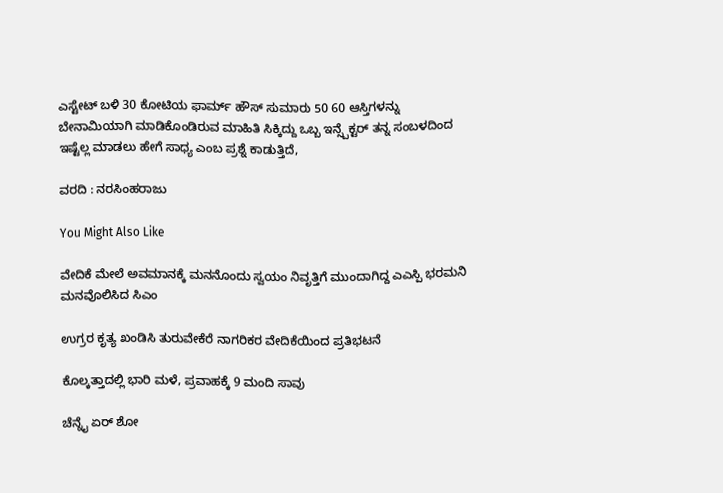ಎಸ್ಟೇಟ್ ಬಳಿ 30 ಕೋಟಿಯ ಫಾರ್ಮ್ ಹೌಸ್ ಸುಮಾರು 50 60 ಆಸ್ತಿಗಳನ್ನು ಬೇನಾಮಿಯಾಗಿ ಮಾಡಿಕೊಂಡಿರುವ ಮಾಹಿತಿ ಸಿಕ್ಕಿದ್ದು ಒಬ್ಬ ಇನ್ಸ್ಪೆಕ್ಟರ್ ತನ್ನ ಸಂಬಳದಿಂದ ಇಷ್ಟೆಲ್ಲ ಮಾಡಲು ಹೇಗೆ ಸಾಧ್ಯ ಎಂಬ ಪ್ರಶ್ನೆ ಕಾಡುತ್ತಿದೆ,

ವರದಿ : ನರಸಿಂಹರಾಜು

You Might Also Like

ವೇದಿಕೆ ಮೇಲೆ ಅವಮಾನಕ್ಕೆ ಮನನೊಂದು ಸ್ವಯಂ ನಿವೃತ್ತಿಗೆ ಮುಂದಾಗಿದ್ದ ಎಎಸ್ಪಿ ಭರಮನಿ ಮನವೊಲಿಸಿದ ಸಿಎಂ

ಉಗ್ರರ ಕೃತ್ಯ ಖಂಡಿಸಿ ತುರುವೇಕೆರೆ ನಾಗರಿಕರ ವೇದಿಕೆಯಿಂದ ಪ್ರತಿಭಟನೆ

ಕೊಲ್ಕತ್ತಾದಲ್ಲಿ ಭಾರಿ ಮಳೆ, ಪ್ರವಾಹಕ್ಕೆ 9 ಮಂದಿ ಸಾವು

ಚೆನ್ನೈ ಏರ್ ಶೋ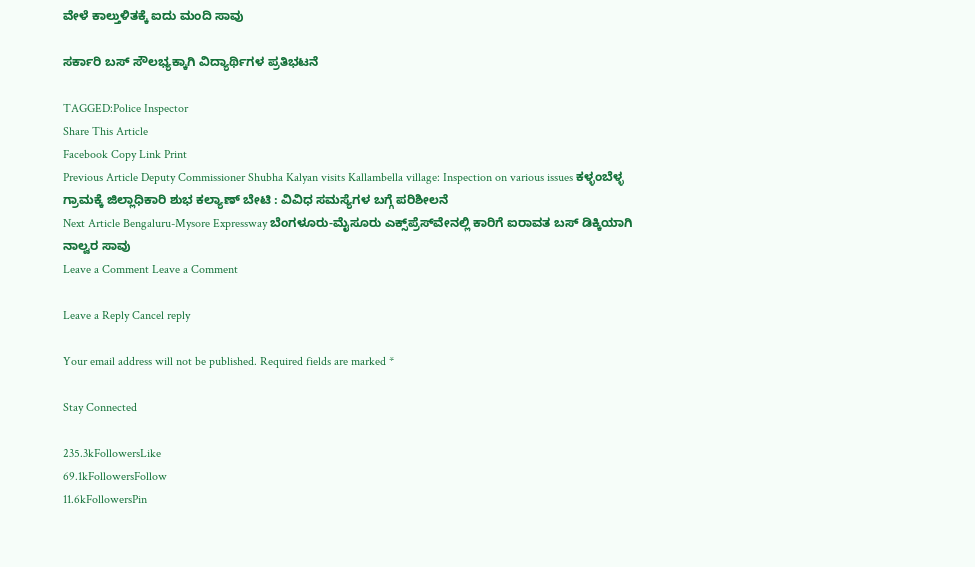ವೇಳೆ ಕಾಲ್ತುಳಿತಕ್ಕೆ ಐದು ಮಂದಿ ಸಾವು

ಸರ್ಕಾರಿ ಬಸ್ ಸೌಲಭ್ಯಕ್ಕಾಗಿ ವಿದ್ಯಾರ್ಥಿಗಳ ಪ್ರತಿಭಟನೆ

TAGGED:Police Inspector
Share This Article
Facebook Copy Link Print
Previous Article Deputy Commissioner Shubha Kalyan visits Kallambella village: Inspection on various issues ಕಳ್ಳಂಬೆಳ್ಳ ಗ್ರಾಮಕ್ಕೆ ಜಿಲ್ಲಾಧಿಕಾರಿ ಶುಭ ಕಲ್ಯಾಣ್ ಬೇಟಿ : ವಿವಿಧ ಸಮಸ್ಯೆಗಳ ಬಗ್ಗೆ ಪರಿಶೀಲನೆ
Next Article Bengaluru-Mysore Expressway ಬೆಂಗಳೂರು-ಮೈಸೂರು ಎಕ್ಸ್‌ಪ್ರೆಸ್‌ವೇನಲ್ಲಿ ಕಾರಿಗೆ ಐರಾವತ ಬಸ್ ಡಿಕ್ಕಿಯಾಗಿ ನಾಲ್ವರ ಸಾವು
Leave a Comment Leave a Comment

Leave a Reply Cancel reply

Your email address will not be published. Required fields are marked *

Stay Connected

235.3kFollowersLike
69.1kFollowersFollow
11.6kFollowersPin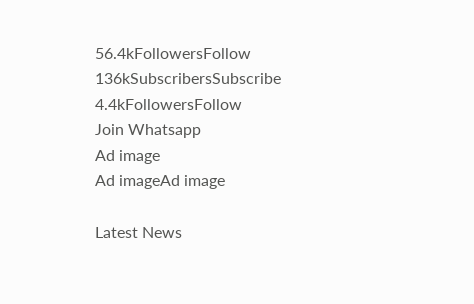56.4kFollowersFollow
136kSubscribersSubscribe
4.4kFollowersFollow
Join Whatsapp
Ad image
Ad imageAd image

Latest News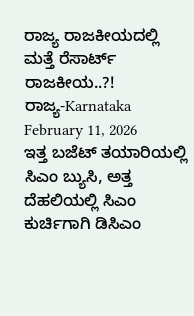ರಾಜ್ಯ ರಾಜಕೀಯದಲ್ಲಿ ಮತ್ತೆ ರೆಸಾರ್ಟ್‌ ರಾಜಕೀಯ..?!
ರಾಜ್ಯ-Karnataka
February 11, 2026
ಇತ್ತ ಬಜೆಟ್‌ ತಯಾರಿಯಲ್ಲಿ ಸಿಎಂ ಬ್ಯುಸಿ, ಅತ್ತ ದೆಹಲಿಯಲ್ಲಿ ಸಿಎಂ ಕುರ್ಚಿಗಾಗಿ ಡಿಸಿಎಂ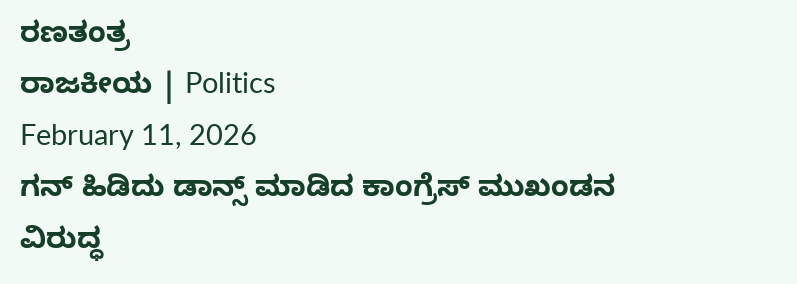ರಣತಂತ್ರ
ರಾಜಕೀಯ | Politics
February 11, 2026
ಗನ್ ಹಿಡಿದು ಡಾನ್ಸ್ ಮಾಡಿದ ಕಾಂಗ್ರೆಸ್ ಮುಖಂಡನ ವಿರುದ್ಧ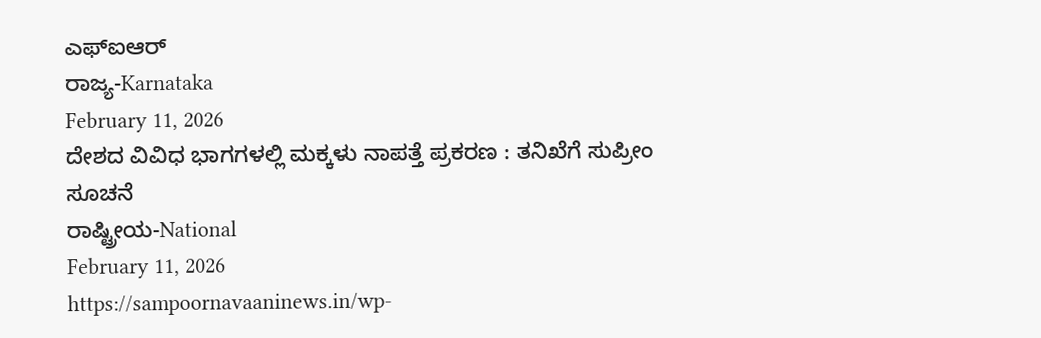ಎಫ್‌ಐಆರ್
ರಾಜ್ಯ-Karnataka
February 11, 2026
ದೇಶದ ವಿವಿಧ ಭಾಗಗಳಲ್ಲಿ ಮಕ್ಕಳು ನಾಪತ್ತೆ ಪ್ರಕರಣ : ತನಿಖೆಗೆ ಸುಪ್ರೀಂ ಸೂಚನೆ
ರಾಷ್ಟ್ರೀಯ-National
February 11, 2026
https://sampoornavaaninews.in/wp-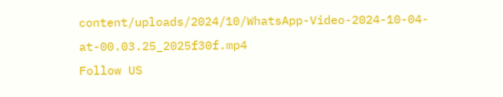content/uploads/2024/10/WhatsApp-Video-2024-10-04-at-00.03.25_2025f30f.mp4
Follow US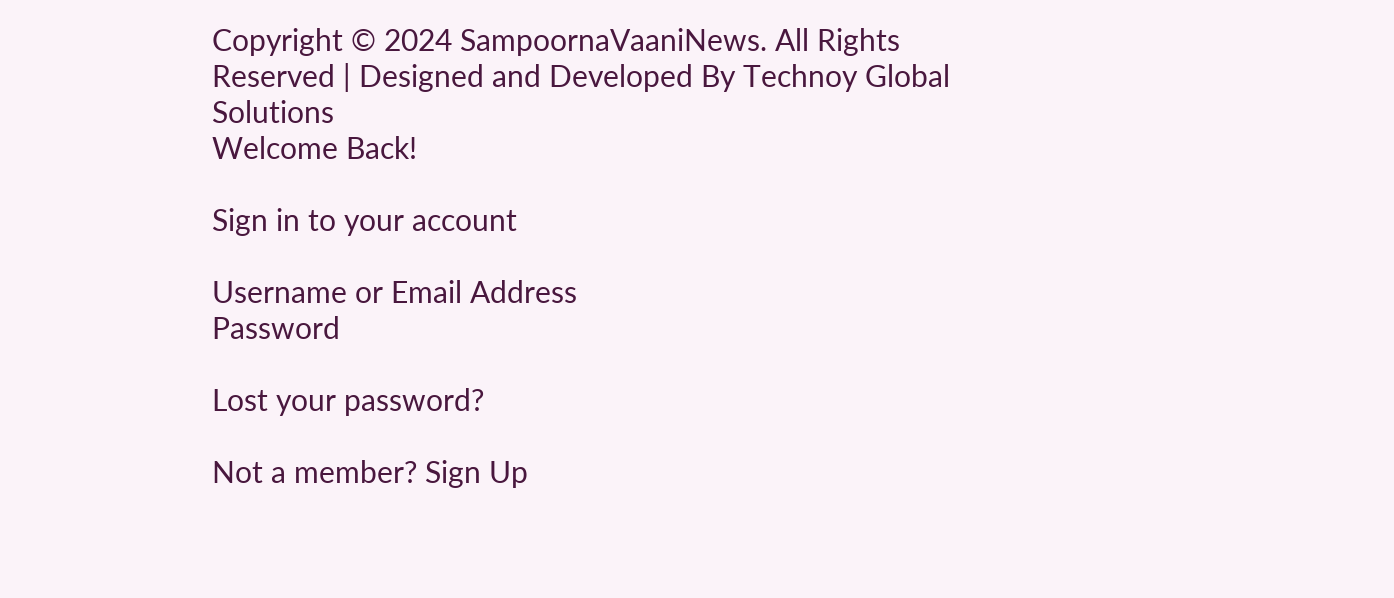Copyright © 2024 SampoornaVaaniNews. All Rights Reserved | Designed and Developed By Technoy Global Solutions
Welcome Back!

Sign in to your account

Username or Email Address
Password

Lost your password?

Not a member? Sign Up